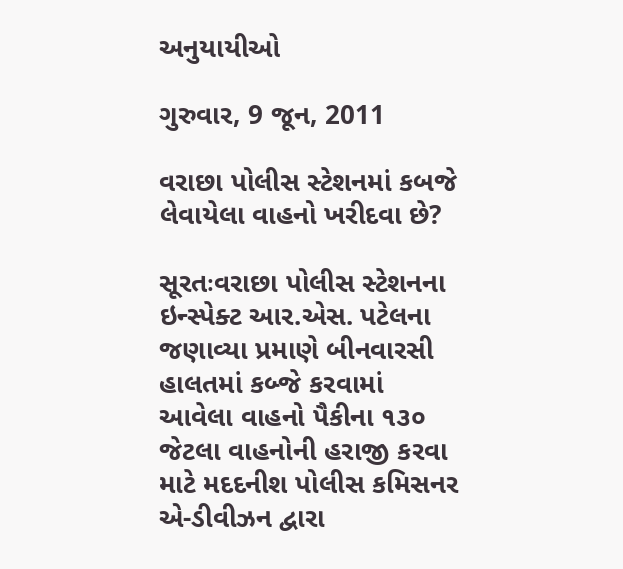અનુયાયીઓ

ગુરુવાર, 9 જૂન, 2011

વરાછા પોલીસ સ્ટેશનમાં કબજે લેવાયેલા વાહનો ખરીદવા છે?

સૂરતઃવરાછા પોલીસ સ્ટેશનના ઇન્સ્પેક્ટ આર.એસ. પટેલના જણાવ્યા પ્રમાણે બીનવારસી હાલતમાં કબ્જે કરવામાં આવેલા વાહનો પૈકીના ૧૩૦ જેટલા વાહનોની હરાજી કરવા માટે મદદનીશ પોલીસ કમિસનર એ-ડીવીઝન દ્વારા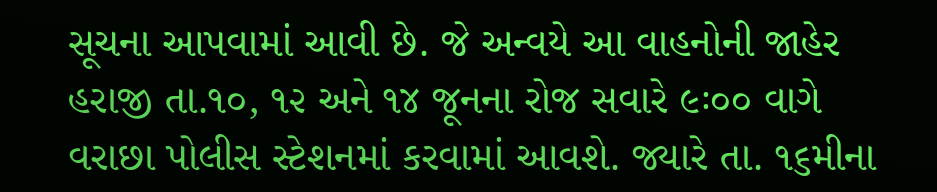સૂચના આપવામાં આવી છે. જે અન્વયે આ વાહનોની જાહેર હરાજી તા.૧૦, ૧૨ અને ૧૪ જૂનના રોજ સવારે ૯ઃ૦૦ વાગે વરાછા પોલીસ સ્ટેશનમાં કરવામાં આવશે. જ્યારે તા. ૧૬મીના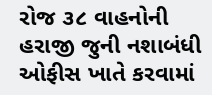રોજ ૩૮ વાહનોની હરાજી જુની નશાબંધી ઓફીસ ખાતે કરવામાં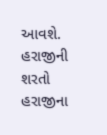આવશે. હરાજીની શરતો હરાજીના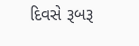દિવસે રૂબરૂ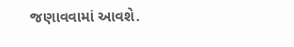જણાવવામાં આવશે.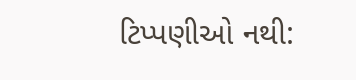ટિપ્પણીઓ નથી: